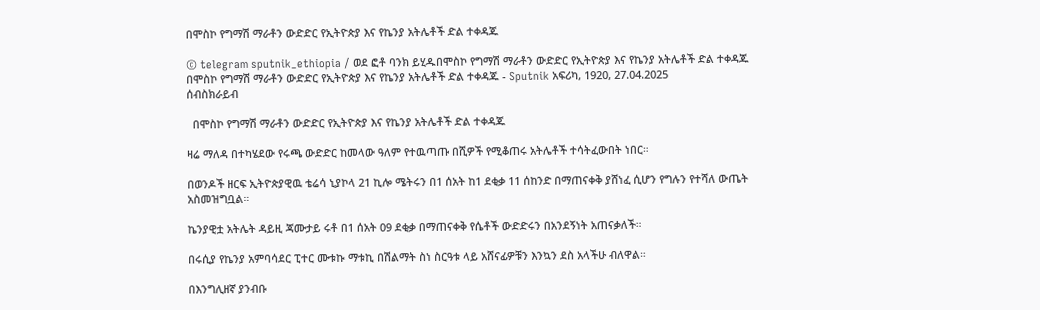በሞስኮ የግማሽ ማራቶን ውድድር የኢትዮጵያ እና የኬንያ አትሌቶች ድል ተቀዳጁ

© telegram sputnik_ethiopia / ወደ ፎቶ ባንክ ይሂዱበሞስኮ የግማሽ ማራቶን ውድድር የኢትዮጵያ እና የኬንያ አትሌቶች ድል ተቀዳጁ
በሞስኮ የግማሽ ማራቶን ውድድር የኢትዮጵያ እና የኬንያ አትሌቶች ድል ተቀዳጁ - Sputnik አፍሪካ, 1920, 27.04.2025
ሰብስክራይብ

  በሞስኮ የግማሽ ማራቶን ውድድር የኢትዮጵያ እና የኬንያ አትሌቶች ድል ተቀዳጁ

ዛሬ ማለዳ በተካሄደው የሩጫ ውድድር ከመላው ዓለም የተዉጣጡ በሺዎች የሚቆጠሩ አትሌቶች ተሳትፈውበት ነበር።

በወንዶች ዘርፍ ኢትዮጵያዊዉ ቴሬሳ ኒያኮላ 21 ኪሎ ሜትሩን በ1 ሰአት ከ1 ደቂቃ 11 ሰከንድ በማጠናቀቅ ያሸነፈ ሲሆን የግሉን የተሻለ ውጤት አስመዝግቧል።

ኬንያዊቷ አትሌት ዳይዚ ጃሙታይ ሩቶ በ1 ሰአት 09 ደቂቃ በማጠናቀቅ የሴቶች ውድድሩን በአንደኝነት አጠናቃለች።

በሩሲያ የኬንያ አምባሳደር ፒተር ሙቱኩ ማቱኪ በሽልማት ስነ ስርዓቱ ላይ አሸናፊዎቹን እንኳን ደስ አላችሁ ብለዋል።

በእንግሊዘኛ ያንብቡ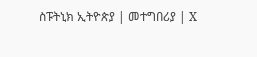ስፑትኒክ ኢትዮጵያ | መተግበሪያ | X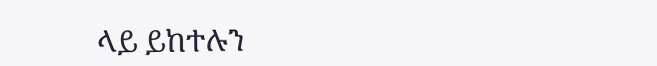ላይ ይከተሉን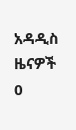አዳዲስ ዜናዎች
0